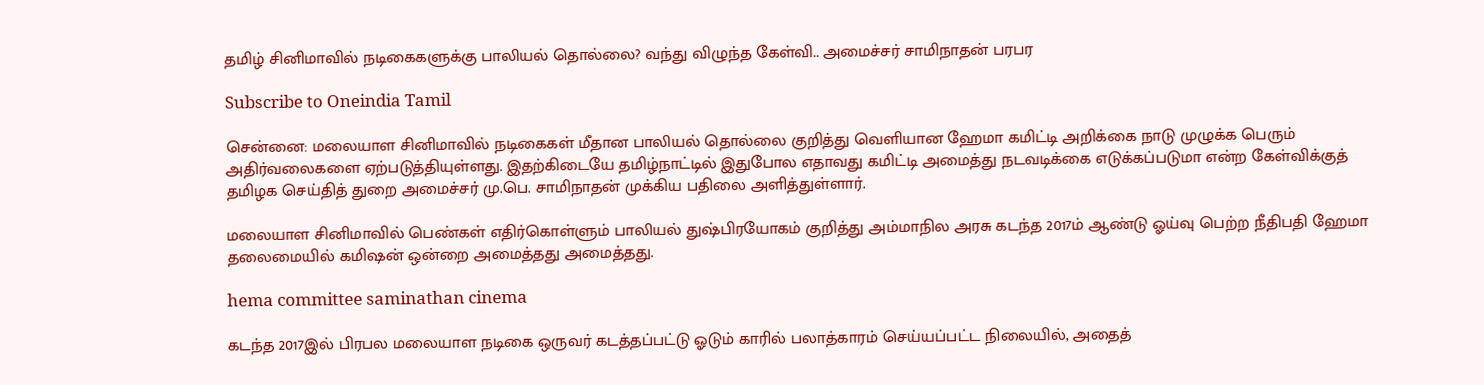தமிழ் சினிமாவில் நடிகைகளுக்கு பாலியல் தொல்லை? வந்து விழுந்த கேள்வி.. அமைச்சர் சாமிநாதன் பரபர

Subscribe to Oneindia Tamil

சென்னை: மலையாள சினிமாவில் நடிகைகள் மீதான பாலியல் தொல்லை குறித்து வெளியான ஹேமா கமிட்டி அறிக்கை நாடு முழுக்க பெரும் அதிர்வலைகளை ஏற்படுத்தியுள்ளது. இதற்கிடையே தமிழ்நாட்டில் இதுபோல எதாவது கமிட்டி அமைத்து நடவடிக்கை எடுக்கப்படுமா என்ற கேள்விக்குத் தமிழக செய்தித் துறை அமைச்சர் மு.பெ. சாமிநாதன் முக்கிய பதிலை அளித்துள்ளார்.

மலையாள சினிமாவில் பெண்கள் எதிர்கொள்ளும் பாலியல் துஷ்பிரயோகம் குறித்து அம்மாநில அரசு கடந்த 2017ம் ஆண்டு ஓய்வு பெற்ற நீதிபதி ஹேமா தலைமையில் கமிஷன் ஒன்றை அமைத்தது அமைத்தது.

hema committee saminathan cinema

கடந்த 2017இல் பிரபல மலையாள நடிகை ஒருவர் கடத்தப்பட்டு ஓடும் காரில் பலாத்காரம் செய்யப்பட்ட நிலையில், அதைத்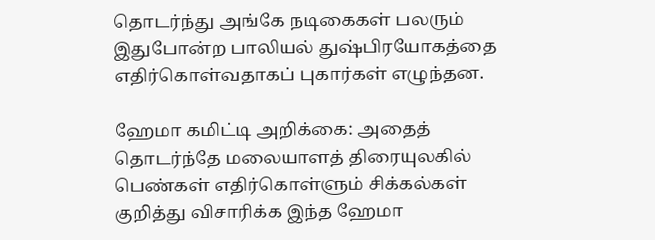தொடர்ந்து அங்கே நடிகைகள் பலரும் இதுபோன்ற பாலியல் துஷ்பிரயோகத்தை எதிர்கொள்வதாகப் புகார்கள் எழுந்தன.

ஹேமா கமிட்டி அறிக்கை: அதைத் தொடர்ந்தே மலையாளத் திரையுலகில் பெண்கள் எதிர்கொள்ளும் சிக்கல்கள் குறித்து விசாரிக்க இந்த ஹேமா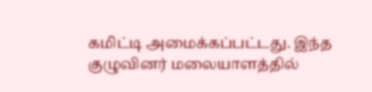கமிட்டி அமைக்கப்பட்டது. இந்த குழுவினர் மலையாளத்தில்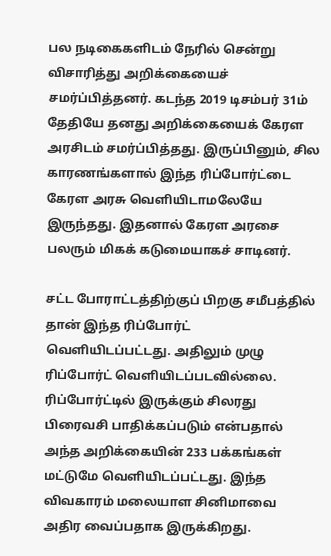பல நடிகைகளிடம் நேரில் சென்று விசாரித்து அறிக்கையைச் சமர்ப்பித்தனர். கடந்த 2019 டிசம்பர் 31ம் தேதியே தனது அறிக்கையைக் கேரள அரசிடம் சமர்ப்பித்தது. இருப்பினும், சில காரணங்களால் இந்த ரிப்போர்ட்டை கேரள அரசு வெளியிடாமலேயே இருந்தது. இதனால் கேரள அரசை பலரும் மிகக் கடுமையாகச் சாடினர்.

சட்ட போராட்டத்திற்குப் பிறகு சமீபத்தில் தான் இந்த ரிப்போர்ட் வெளியிடப்பட்டது. அதிலும் முழு ரிப்போர்ட் வெளியிடப்படவில்லை. ரிப்போர்ட்டில் இருக்கும் சிலரது பிரைவசி பாதிக்கப்படும் என்பதால் அந்த அறிக்கையின் 233 பக்கங்கள் மட்டுமே வெளியிடப்பட்டது. இந்த விவகாரம் மலையாள சினிமாவை அதிர வைப்பதாக இருக்கிறது.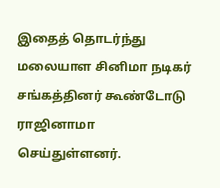இதைத் தொடர்ந்து மலையாள சினிமா நடிகர் சங்கத்தினர் கூண்டோடு ராஜினாமா செய்துள்ளனர்.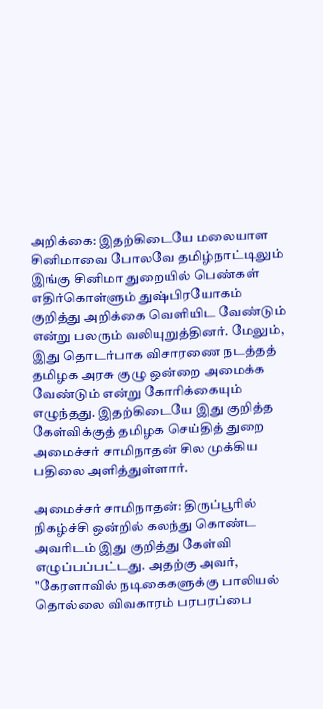அறிக்கை: இதற்கிடையே மலையாள சினிமாவை போலவே தமிழ்நாட்டிலும் இங்கு சினிமா துறையில் பெண்கள் எதிர்கொள்ளும் துஷ்பிரயோகம் குறித்து அறிக்கை வெளியிட வேண்டும் என்று பலரும் வலியுறுத்தினர். மேலும், இது தொடர்பாக விசாரணை நடத்தத் தமிழக அரசு குழு ஒன்றை அமைக்க வேண்டும் என்று கோரிக்கையும் எழுந்தது. இதற்கிடையே இது குறித்த கேள்விக்குத் தமிழக செய்தித் துறை அமைச்சர் சாமிநாதன் சில முக்கிய பதிலை அளித்துள்ளார்.

அமைச்சர் சாமிநாதன்: திருப்பூரில் நிகழ்ச்சி ஒன்றில் கலந்து கொண்ட அவரிடம் இது குறித்து கேள்வி எழுப்பப்பட்டது. அதற்கு அவர், "கேரளாவில் நடிகைகளுக்கு பாலியல் தொல்லை விவகாரம் பரபரப்பை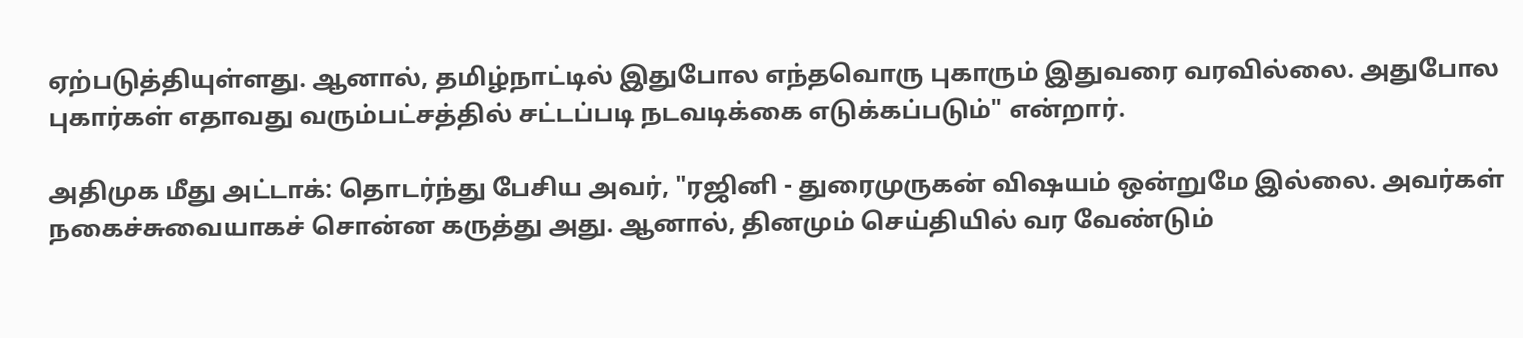ஏற்படுத்தியுள்ளது. ஆனால், தமிழ்நாட்டில் இதுபோல எந்தவொரு புகாரும் இதுவரை வரவில்லை. அதுபோல புகார்கள் எதாவது வரும்பட்சத்தில் சட்டப்படி நடவடிக்கை எடுக்கப்படும்" என்றார்.

அதிமுக மீது அட்டாக்: தொடர்ந்து பேசிய அவர், "ரஜினி - துரைமுருகன் விஷயம் ஒன்றுமே இல்லை. அவர்கள் நகைச்சுவையாகச் சொன்ன கருத்து அது. ஆனால், தினமும் செய்தியில் வர வேண்டும்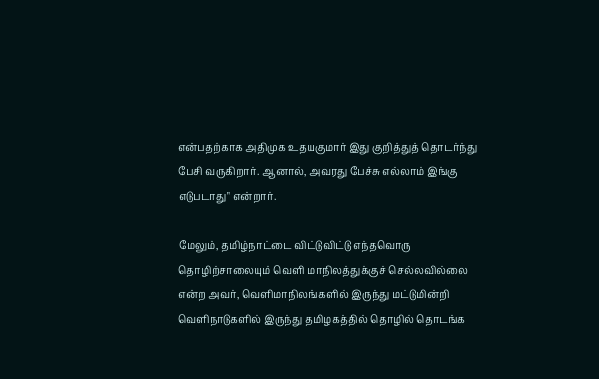என்பதற்காக அதிமுக உதயகுமார் இது குறித்துத் தொடர்ந்து பேசி வருகிறார். ஆனால், அவரது பேச்சு எல்லாம் இங்கு எடுபடாது" என்றார்.

மேலும், தமிழ்நாட்டை விட்டுவிட்டு எந்தவொரு தொழிற்சாலையும் வெளி மாநிலத்துக்குச் செல்லவில்லை என்ற அவர், வெளிமாநிலங்களில் இருந்து மட்டுமின்றி வெளிநாடுகளில் இருந்து தமிழகத்தில் தொழில் தொடங்க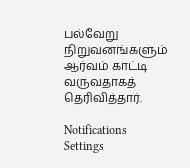பல்வேறு நிறுவனங்களும் ஆர்வம் காட்டி வருவதாகத் தெரிவித்தார்.

Notifications
Settings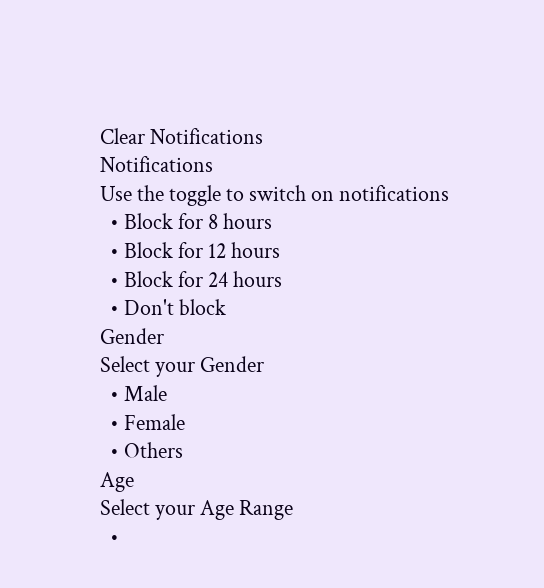Clear Notifications
Notifications
Use the toggle to switch on notifications
  • Block for 8 hours
  • Block for 12 hours
  • Block for 24 hours
  • Don't block
Gender
Select your Gender
  • Male
  • Female
  • Others
Age
Select your Age Range
  •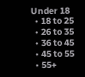Under 18
  • 18 to 25
  • 26 to 35
  • 36 to 45
  • 45 to 55
  • 55+